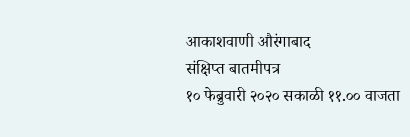आकाशवाणी औरंगाबाद
संक्षिप्त बातमीपत्र
१० फेब्रुवारी २०२० सकाळी ११.०० वाजता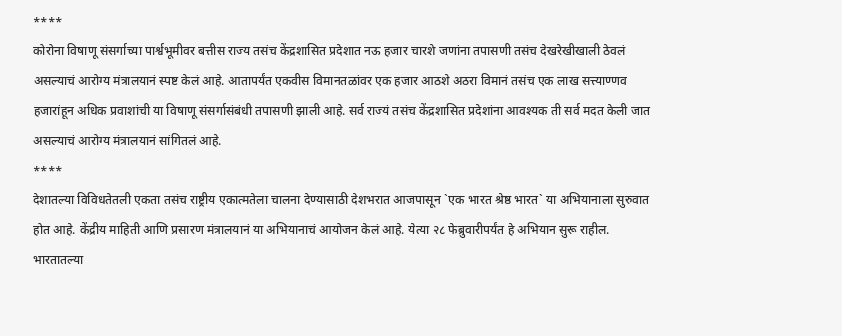****
कोरोना विषाणू संसर्गाच्या पार्श्वभूमीवर बत्तीस राज्य तसंच केंद्रशासित प्रदेशात नऊ हजार चारशे जणांना तपासणी तसंच देखरेखीखाली ठेवलं असल्याचं आरोग्य मंत्रालयानं स्पष्ट केलं आहे. आतापर्यंत एकवीस विमानतळांवर एक हजार आठशे अठरा विमानं तसंच एक लाख सत्त्याण्णव हजारांहून अधिक प्रवाशांची या विषाणू संसर्गासंबंधी तपासणी झाली आहे. सर्व राज्यं तसंच केंद्रशासित प्रदेशांना आवश्यक ती सर्व मदत केली जात असल्याचं आरोग्य मंत्रालयानं सांगितलं आहे.
****
देशातल्या विविधतेतली एकता तसंच राष्ट्रीय एकात्मतेला चालना देण्यासाठी देशभरात आजपासून `एक भारत श्रेष्ठ भारत` या अभियानाला सुरुवात होत आहे. केंद्रीय माहिती आणि प्रसारण मंत्रालयानं या अभियानाचं आयोजन केलं आहे. येत्या २८ फेब्रुवारीपर्यंत हे अभियान सुरू राहील. भारतातल्या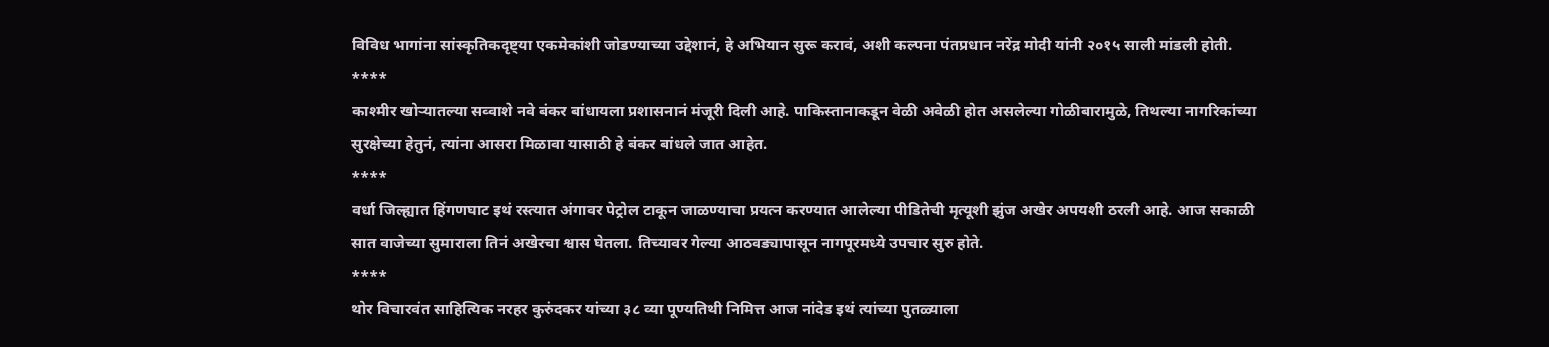विविध भागांना सांस्कृतिकदृष्ट्या एकमेकांशी जोडण्याच्या उद्देशानं, हे अभियान सुरू करावं, अशी कल्पना पंतप्रधान नरेंद्र मोदी यांनी २०१५ साली मांडली होती.
****
काश्मीर खोऱ्यातल्या सव्वाशे नवे बंकर बांधायला प्रशासनानं मंजूरी दिली आहे. पाकिस्तानाकडून वेळी अवेळी होत असलेल्या गोळीबारामुळे, तिथल्या नागरिकांच्या सुरक्षेच्या हेतुनं, त्यांना आसरा मिळावा यासाठी हे बंकर बांधले जात आहेत.
****
वर्धा जिल्ह्यात हिंगणघाट इथं रस्त्यात अंगावर पेट्रोल टाकून जाळण्याचा प्रयत्न करण्यात आलेल्या पीडितेची मृत्यूशी झुंज अखेर अपयशी ठरली आहे. आज सकाळी सात वाजेच्या सुमाराला तिनं अखेरचा श्वास घेतला. तिच्यावर गेल्या आठवड्यापासून नागपूरमध्ये उपचार सुरु होते.
****
थोर विचारवंत साहित्यिक नरहर कुरुंदकर यांच्या ३८ व्या पूण्यतिथी निमित्त आज नांदेड इथं त्यांच्या पुतळ्याला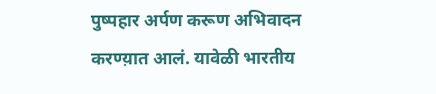पुष्पहार अर्पण करूण अभिवादन करण्य़ात आलं. यावेळी भारतीय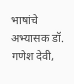भाषांचे अभ्यासक डॉ. गणेश देवी,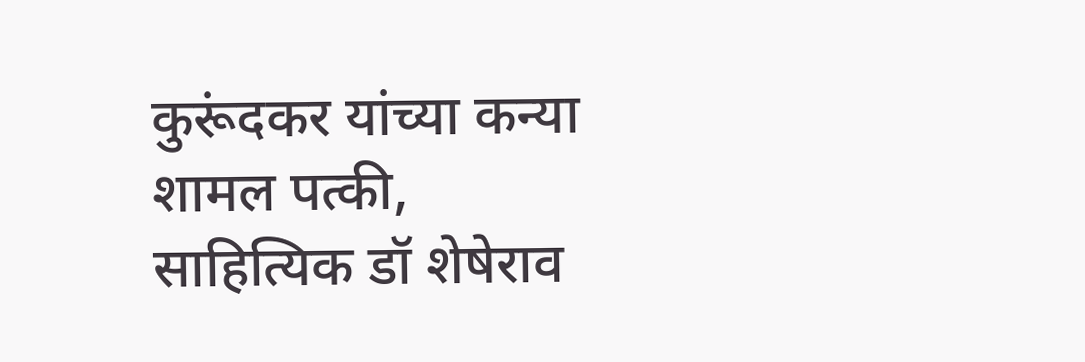कुरूंदकर यांच्या कन्या शामल पत्की, साहित्यिक डॉ शेषेराव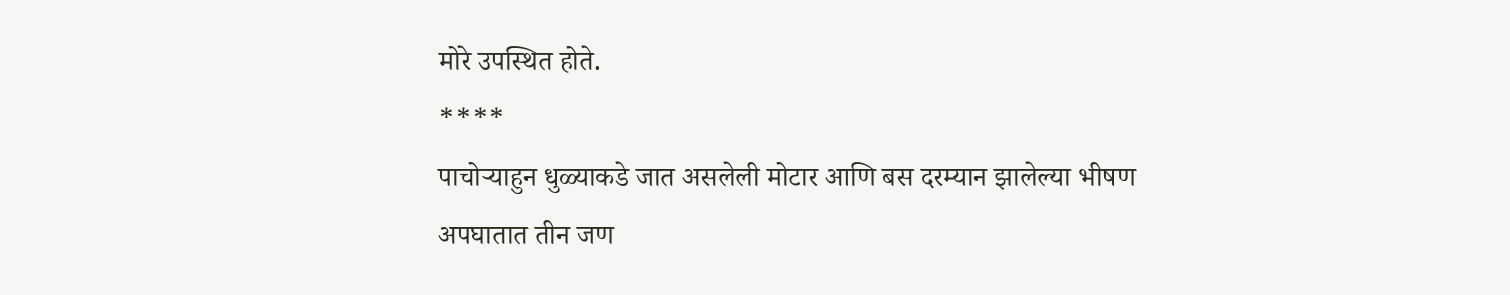मोरे उपस्थित होते.
****
पाचोऱ्याहुन धुळ्याकडे जात असलेली मोटार आणि बस दरम्यान झालेल्या भीषण अपघातात तीन जण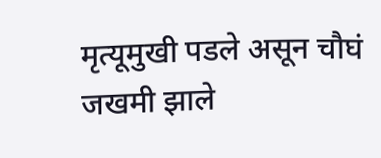मृत्यूमुखी पडले असून चौघं जखमी झाले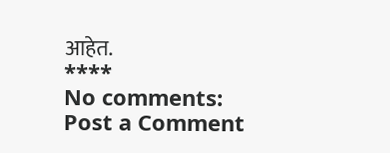आहेत.
****
No comments:
Post a Comment